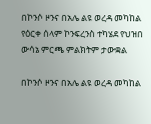በኮንሶ ዞንና በአሌ ልዩ ወረዳ መካከል የዕርቀ ሰላም ኮንፍረንስ ተካሄደ የህዝበ ውሳኔ ምርጫ ምልክትም ታውቋል

በኮንሶ ዞንና በአሌ ልዩ ወረዳ መካከል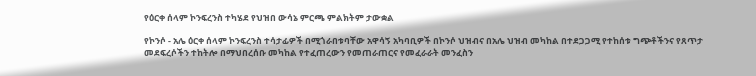የዕርቀ ሰላም ኮንፍረንስ ተካሄደ የህዝበ ውሳኔ ምርጫ ምልክትም ታውቋል

የኮንሶ - አሌ ዕርቀ ሰላም ኮንፍረንስ ተሳታፊዎች በሚጎራበቱባቸው አዋሳኝ አካባቢዎች በኮንሶ ህዝብና በአሌ ህዝብ መካከል በተደጋጋሚ የተከሰቱ ግጭቶችንና የጸጥታ መደፍረሶችን ተከትሎ በማህበረሰቡ መካከል የተፈጠረውን የመጠራጠርና የመፈራራት መንፈስን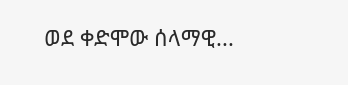ወደ ቀድሞው ሰላማዊ...